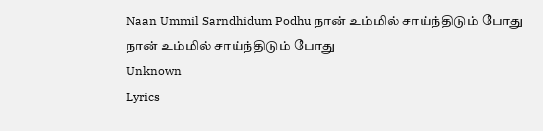Naan Ummil Sarndhidum Podhu நான் உம்மில் சாய்ந்திடும் போது
நான் உம்மில் சாய்ந்திடும் போது
Unknown
Lyrics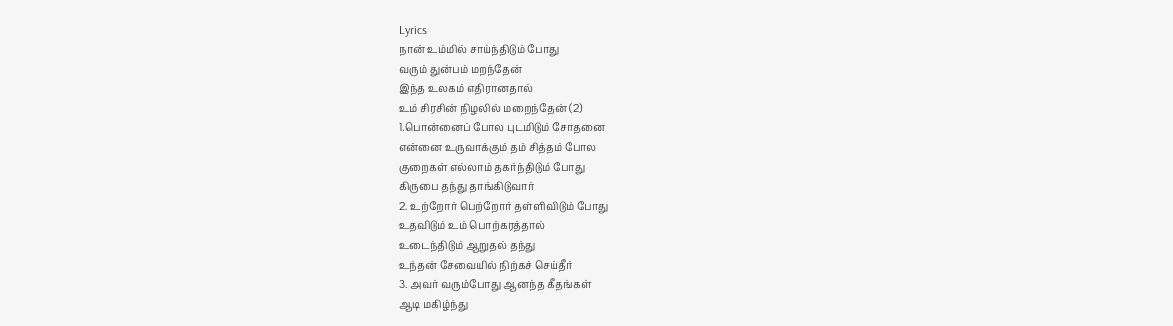Lyrics
நான் உம்மில் சாய்ந்திடும் போது
வரும் துன்பம் மறந்தேன்
இந்த உலகம் எதிரானதால்
உம் சிரசின் நிழலில் மறைந்தேன் (2)
1.பொன்னைப் போல புடமிடும் சோதனை
என்னை உருவாக்கும் தம் சித்தம் போல
குறைகள் எல்லாம் தகர்ந்திடும் போது
கிருபை தந்து தாங்கிடுவார்
2. உற்றோர் பெற்றோர் தள்ளிவிடும் போது
உதவிடும் உம் பொற்கரத்தால்
உடைந்திடும் ஆறுதல் தந்து
உந்தன் சேவையில் நிற்கச் செய்தீர்
3. அவர் வரும்போது ஆனந்த கீதங்கள்
ஆடி மகிழ்ந்து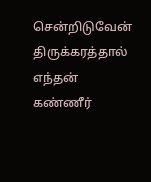சென்றிடுவேன்
திருக்கரத்தால் எந்தன்
கண்ணீர்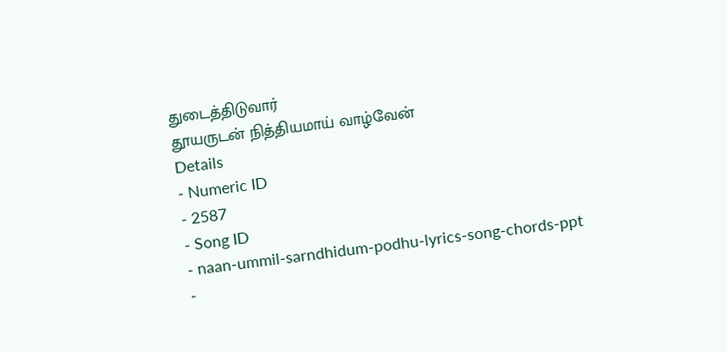துடைத்திடுவார்
தூயருடன் நித்தியமாய் வாழ்வேன்
Details
- Numeric ID
- 2587
- Song ID
- naan-ummil-sarndhidum-podhu-lyrics-song-chords-ppt
-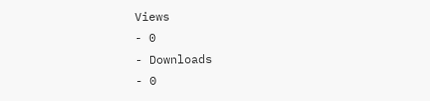Views
- 0
- Downloads
- 0